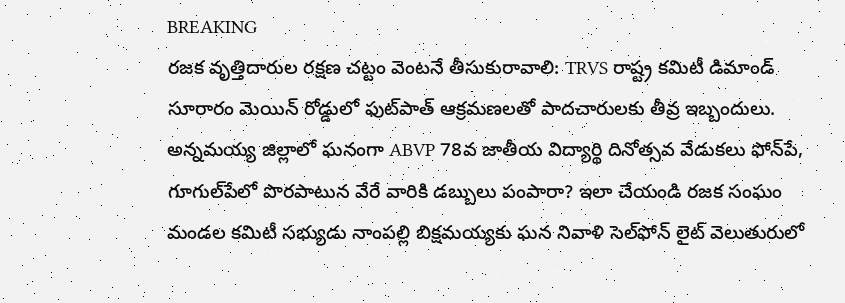BREAKING
రజక వృత్తిదారుల రక్షణ చట్టం వెంటనే తీసుకురావాలి: TRVS రాష్ట్ర కమిటీ డిమాండ్ సూరారం మెయిన్ రోడ్డులో ఫుట్‌పాత్ ఆక్రమణలతో పాదచారులకు తీవ్ర ఇబ్బందులు. అన్నమయ్య జిల్లాలో ఘనంగా ABVP 78వ జాతీయ విద్యార్థి దినోత్సవ వేడుకలు ఫోన్‌పే, గూగుల్‌పేలో పొరపాటున వేరే వారికి డబ్బులు పంపారా? ఇలా చేయండి రజక సంఘం మండల కమిటీ సభ్యుడు నాంపల్లి బిక్షమయ్యకు ఘన నివాళి సెల్‌ఫోన్ లైట్ వెలుతురులో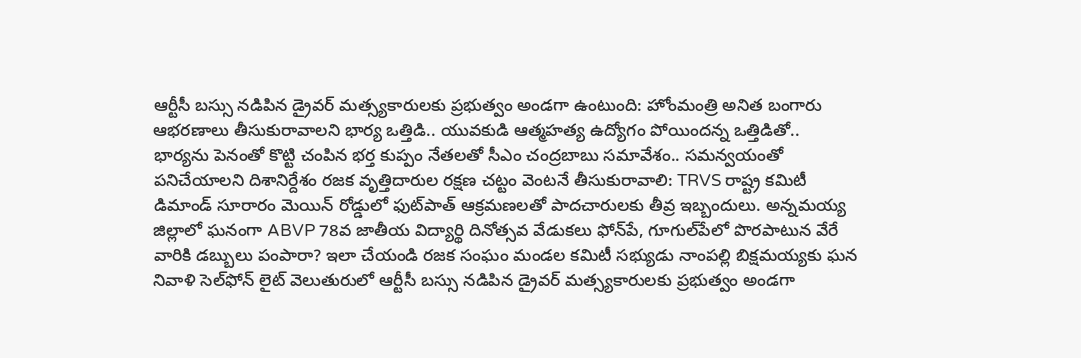ఆర్టీసీ బస్సు నడిపిన డ్రైవర్ మత్స్యకారులకు ప్రభుత్వం అండగా ఉంటుంది: హోంమంత్రి అనిత బంగారు ఆభరణాలు తీసుకురావాలని భార్య ఒత్తిడి.. యువకుడి ఆత్మహత్య ఉద్యోగం పోయిందన్న ఒత్తిడితో.. భార్యను పెనంతో కొట్టి చంపిన భర్త కుప్పం నేతలతో సీఎం చంద్రబాబు సమావేశం.. సమన్వయంతో పనిచేయాలని దిశానిర్దేశం రజక వృత్తిదారుల రక్షణ చట్టం వెంటనే తీసుకురావాలి: TRVS రాష్ట్ర కమిటీ డిమాండ్ సూరారం మెయిన్ రోడ్డులో ఫుట్‌పాత్ ఆక్రమణలతో పాదచారులకు తీవ్ర ఇబ్బందులు. అన్నమయ్య జిల్లాలో ఘనంగా ABVP 78వ జాతీయ విద్యార్థి దినోత్సవ వేడుకలు ఫోన్‌పే, గూగుల్‌పేలో పొరపాటున వేరే వారికి డబ్బులు పంపారా? ఇలా చేయండి రజక సంఘం మండల కమిటీ సభ్యుడు నాంపల్లి బిక్షమయ్యకు ఘన నివాళి సెల్‌ఫోన్ లైట్ వెలుతురులో ఆర్టీసీ బస్సు నడిపిన డ్రైవర్ మత్స్యకారులకు ప్రభుత్వం అండగా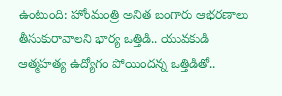ఉంటుంది: హోంమంత్రి అనిత బంగారు ఆభరణాలు తీసుకురావాలని భార్య ఒత్తిడి.. యువకుడి ఆత్మహత్య ఉద్యోగం పోయిందన్న ఒత్తిడితో..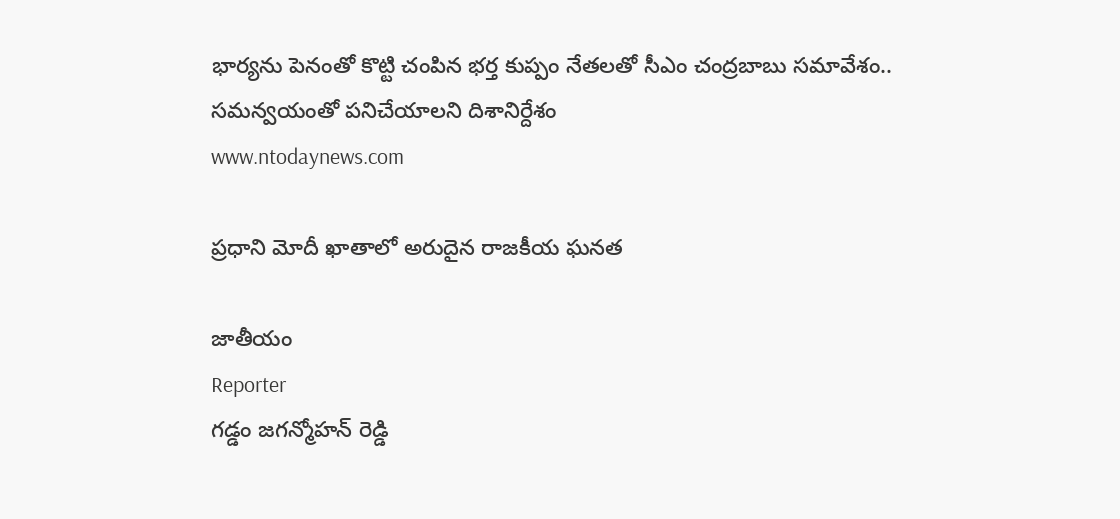భార్యను పెనంతో కొట్టి చంపిన భర్త కుప్పం నేతలతో సీఎం చంద్రబాబు సమావేశం.. సమన్వయంతో పనిచేయాలని దిశానిర్దేశం
www.ntodaynews.com

ప్రధాని మోదీ ఖాతాలో అరుదైన రాజకీయ ఘనత

జాతీయం
Reporter
గడ్డం జగన్మోహన్ రెడ్డి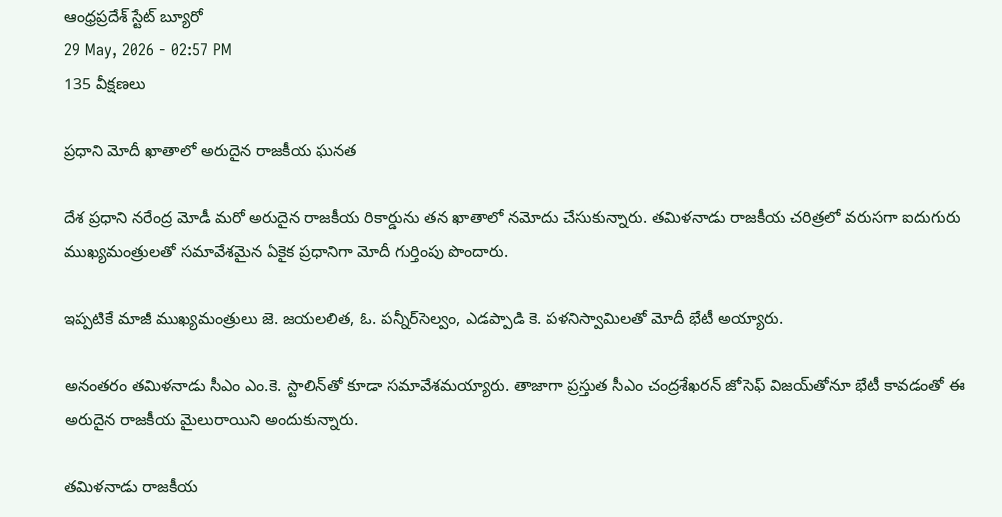ఆంధ్రప్రదేశ్ స్టేట్ బ్యూరో
29 May, 2026 - 02:57 PM
135 వీక్షణలు

ప్రధాని మోదీ ఖాతాలో అరుదైన రాజకీయ ఘనత

దేశ ప్రధాని నరేంద్ర మోడీ మరో అరుదైన రాజకీయ రికార్డును తన ఖాతాలో నమోదు చేసుకున్నారు. తమిళనాడు రాజకీయ చరిత్రలో వరుసగా ఐదుగురు ముఖ్యమంత్రులతో సమావేశమైన ఏకైక ప్రధానిగా మోదీ గుర్తింపు పొందారు.

ఇప్పటికే మాజీ ముఖ్యమంత్రులు జె. జయలలిత, ఓ. పన్నీర్‌సెల్వం, ఎడప్పాడి కె. పళనిస్వామిలతో మోదీ భేటీ అయ్యారు.

అనంతరం తమిళనాడు సీఎం ఎం.కె. స్టాలిన్‌తో కూడా సమావేశమయ్యారు. తాజాగా ప్రస్తుత సీఎం చంద్రశేఖరన్ జోసెఫ్ విజయ్‌తోనూ భేటీ కావడంతో ఈ అరుదైన రాజకీయ మైలురాయిని అందుకున్నారు.

తమిళనాడు రాజకీయ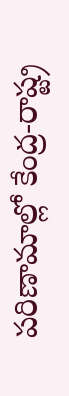పరిణామాల్లో కేంద్ర-రాష్ట్ర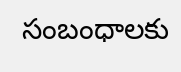సంబంధాలకు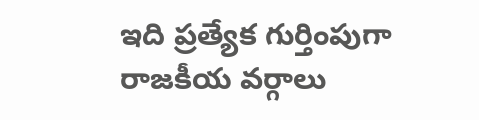ఇది ప్రత్యేక గుర్తింపుగా రాజకీయ వర్గాలు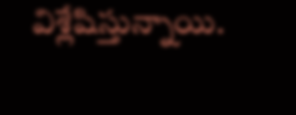విశ్లేషిస్తున్నాయి.